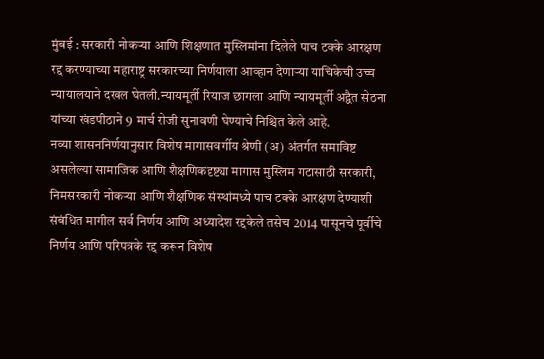मुंबई : सरकारी नोकऱ्या आणि शिक्षणात मुस्लिमांना दिलेले पाच टक्के आरक्षण रद्द करण्याच्या महाराष्ट्र सरकारच्या निर्णयाला आव्हान देणाऱ्या याचिकेची उच्च न्यायालयाने दखल घेतली.न्यायमूर्ती रियाज छागला आणि न्यायमूर्ती अद्वैत सेठना यांच्या खंडपीठाने 9 मार्च रोजी सुनावणी घेण्याचे निश्चित केले आहे.
नव्या शासननिर्णयानुसार विशेष मागासवर्गीय श्रेणी (अ) अंतर्गत समाविष्ट असलेल्या सामाजिक आणि शैक्षणिकदृष्ट्या मागास मुस्लिम गटासाठी सरकारी, निमसरकारी नोकऱ्या आणि शैक्षणिक संस्थांमध्ये पाच टक्के आरक्षण देण्याशी संबंधित मागील सर्व निर्णय आणि अध्यादेश रद्दकेले तसेच 2014 पासूनचे पूर्वीचे निर्णय आणि परिपत्रके रद्द करून विशेष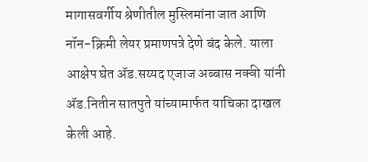मागासवर्गीय श्रेणीतील मुस्लिमांना जात आणि नॉन-क्रिमी लेयर प्रमाणपत्रे देणे बंद केले. याला आक्षेप घेत ॲड.सय्यद एजाज अब्बास नक्वी यांनी ॲड.नितीन सातपुते यांच्यामार्फत याचिका दाखल केली आहे.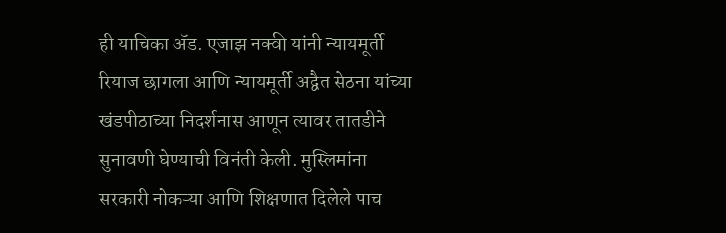ही याचिका ॲड. एजाझ नक्वी यांनी न्यायमूर्ती रियाज छागला आणि न्यायमूर्ती अद्वैत सेठना यांच्या खंडपीठाच्या निदर्शनास आणून त्यावर तातडीने सुनावणी घेण्याची विनंती केली. मुस्लिमांना सरकारी नोकऱ्या आणि शिक्षणात दिलेले पाच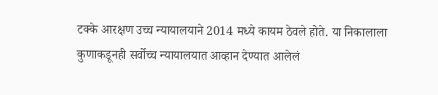टक्के आरक्षण उच्च न्यायालयाने 2014 मध्ये कायम ठेवले होते. या निकालाला कुणाकडूनही सर्वोच्च न्यायालयात आव्हान देण्यात आलेलं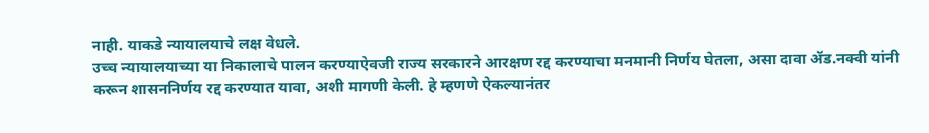नाही. याकडे न्यायालयाचे लक्ष वेधले.
उच्च न्यायालयाच्या या निकालाचे पालन करण्याऐवजी राज्य सरकारने आरक्षण रद्द करण्याचा मनमानी निर्णय घेतला, असा दावा ॲड.नक्वी यांनी करून शासननिर्णय रद्द करण्यात यावा, अशी मागणी केली. हे म्हणणे ऐकल्यानंतर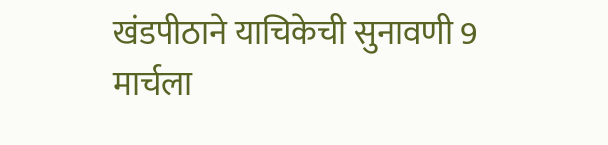खंडपीठाने याचिकेची सुनावणी 9 मार्चला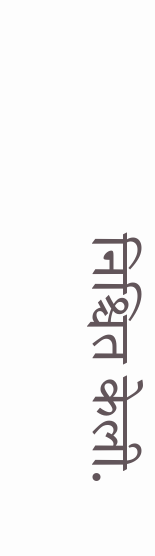निश्चित केली.